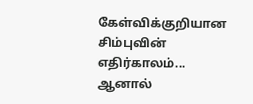கேள்விக்குறியான சிம்புவின் எதிர்காலம்... ஆனால்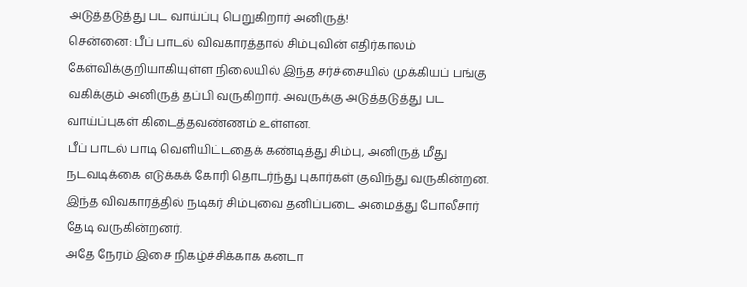அடுத்தடுத்து பட வாய்ப்பு பெறுகிறார் அனிருத்!
சென்னை: பீப் பாடல் விவகாரத்தால் சிம்புவின் எதிர்காலம் கேள்விக்குறியாகியுள்ள நிலையில் இந்த சர்ச்சையில் முக்கியப் பங்கு வகிக்கும் அனிருத் தப்பி வருகிறார். அவருக்கு அடுத்தடுத்து பட வாய்ப்புகள் கிடைத்தவண்ணம் உள்ளன.
பீப் பாடல் பாடி வெளியிட்டதைக் கண்டித்து சிம்பு, அனிருத் மீது நடவடிக்கை எடுக்கக் கோரி தொடர்ந்து புகார்கள் குவிந்து வருகின்றன. இந்த விவகாரத்தில் நடிகர் சிம்புவை தனிப்படை அமைத்து போலீசார் தேடி வருகின்றனர்.
அதே நேரம் இசை நிகழ்ச்சிக்காக கனடா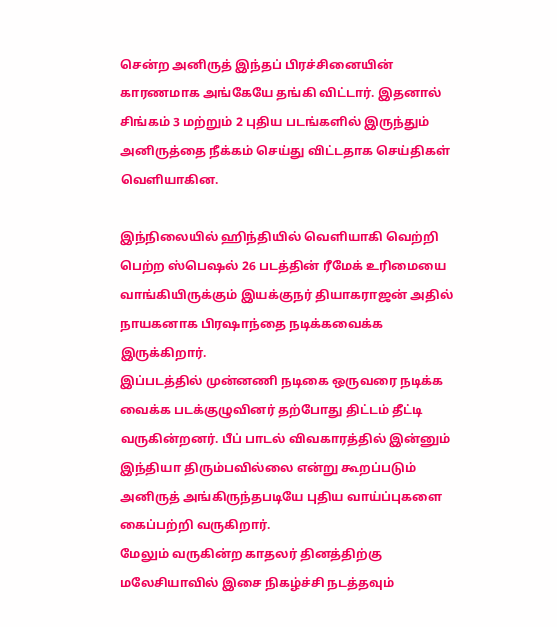சென்ற அனிருத் இந்தப் பிரச்சினையின் காரணமாக அங்கேயே தங்கி விட்டார். இதனால் சிங்கம் 3 மற்றும் 2 புதிய படங்களில் இருந்தும் அனிருத்தை நீக்கம் செய்து விட்டதாக செய்திகள் வெளியாகின.

இந்நிலையில் ஹிந்தியில் வெளியாகி வெற்றி பெற்ற ஸ்பெஷல் 26 படத்தின் ரீமேக் உரிமையை வாங்கியிருக்கும் இயக்குநர் தியாகராஜன் அதில் நாயகனாக பிரஷாந்தை நடிக்கவைக்க இருக்கிறார்.
இப்படத்தில் முன்னணி நடிகை ஒருவரை நடிக்க வைக்க படக்குழுவினர் தற்போது திட்டம் தீட்டி வருகின்றனர். பீப் பாடல் விவகாரத்தில் இன்னும் இந்தியா திரும்பவில்லை என்று கூறப்படும் அனிருத் அங்கிருந்தபடியே புதிய வாய்ப்புகளை கைப்பற்றி வருகிறார்.
மேலும் வருகின்ற காதலர் தினத்திற்கு மலேசியாவில் இசை நிகழ்ச்சி நடத்தவும்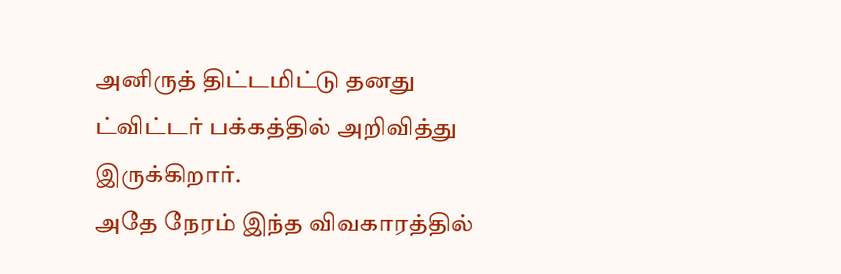அனிருத் திட்டமிட்டு தனது ட்விட்டர் பக்கத்தில் அறிவித்து இருக்கிறார்.
அதே நேரம் இந்த விவகாரத்தில்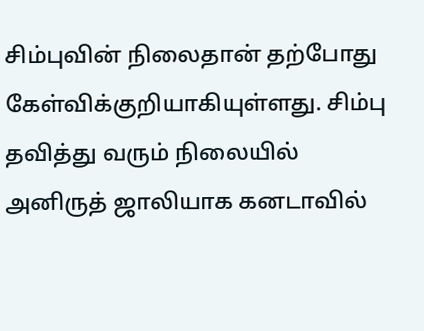சிம்புவின் நிலைதான் தற்போது கேள்விக்குறியாகியுள்ளது. சிம்பு தவித்து வரும் நிலையில் அனிருத் ஜாலியாக கனடாவில்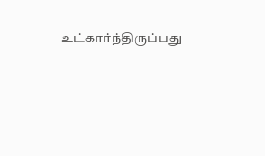உட்கார்ந்திருப்பது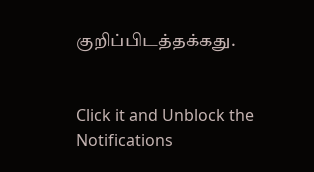குறிப்பிடத்தக்கது.


Click it and Unblock the Notifications